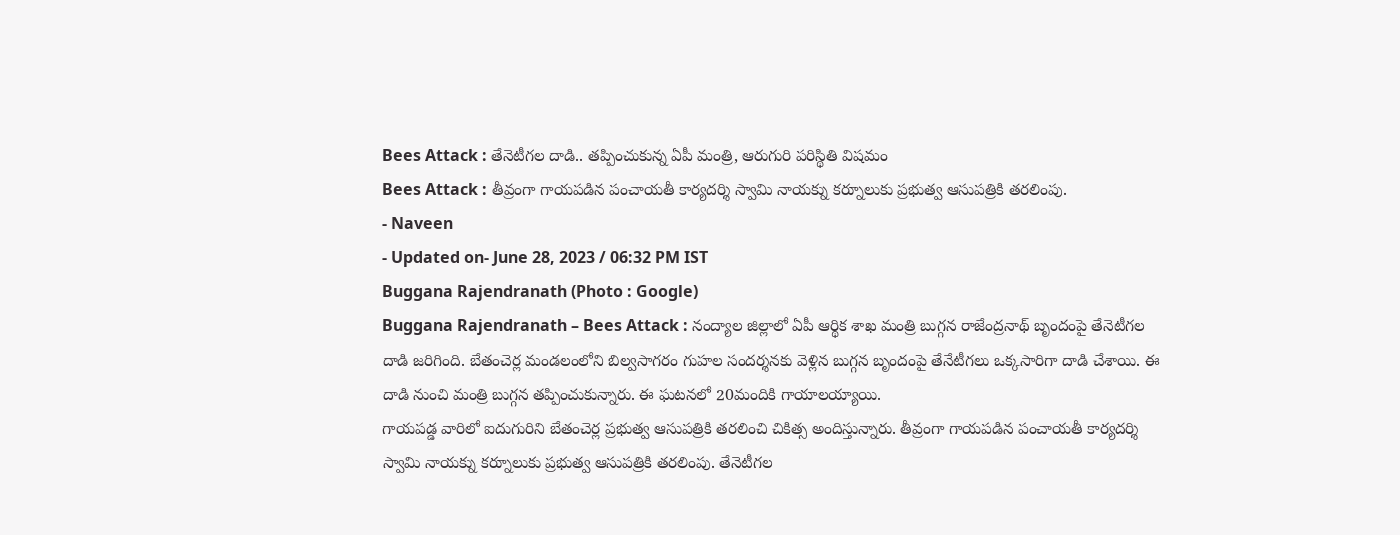Bees Attack : తేనెటీగల దాడి.. తప్పించుకున్న ఏపీ మంత్రి, ఆరుగురి పరిస్థితి విషమం
Bees Attack : తీవ్రంగా గాయపడిన పంచాయతీ కార్యదర్శి స్వామి నాయక్ను కర్నూలుకు ప్రభుత్వ ఆసుపత్రికి తరలింపు.
- Naveen
- Updated on- June 28, 2023 / 06:32 PM IST
Buggana Rajendranath (Photo : Google)
Buggana Rajendranath – Bees Attack : నంద్యాల జిల్లాలో ఏపీ ఆర్థిక శాఖ మంత్రి బుగ్గన రాజేంద్రనాథ్ బృందంపై తేనెటీగల దాడి జరిగింది. బేతంచెర్ల మండలంలోని బిల్వసాగరం గుహల సందర్శనకు వెళ్లిన బుగ్గన బృందంపై తేనేటీగలు ఒక్కసారిగా దాడి చేశాయి. ఈ దాడి నుంచి మంత్రి బుగ్గన తప్పించుకున్నారు. ఈ ఘటనలో 20మందికి గాయాలయ్యాయి.
గాయపడ్డ వారిలో ఐదుగురిని బేతంచెర్ల ప్రభుత్వ ఆసుపత్రికి తరలించి చికిత్స అందిస్తున్నారు. తీవ్రంగా గాయపడిన పంచాయతీ కార్యదర్శి స్వామి నాయక్ను కర్నూలుకు ప్రభుత్వ ఆసుపత్రికి తరలింపు. తేనెటీగల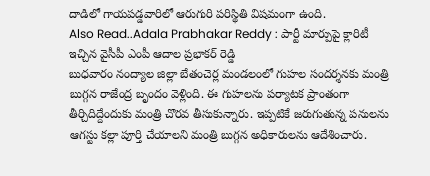దాడిలో గాయపడ్డవారిలో ఆరుగురి పరిస్థితి విషమంగా ఉంది.
Also Read..Adala Prabhakar Reddy : పార్టీ మార్పుపై క్లారిటీ ఇచ్చిన వైసీపీ ఎంపీ ఆదాల ప్రభాకర్ రెడ్డి
బుధవారం నంద్యాల జిల్లా బేతంచెర్ల మండలంలో గుహల సందర్శనకు మంత్రి బుగ్గన రాజేంద్ర బృందం వెళ్లింది. ఈ గుహలను పర్యాటక ప్రాంతంగా తీర్చిదిద్దేందుకు మంత్రి చొరవ తీసుకున్నారు. ఇప్పటికే జరుగుతున్న పనులను ఆగస్టు కల్లా పూర్తి చేయాలని మంత్రి బుగ్గన అధికారులను ఆదేశించారు.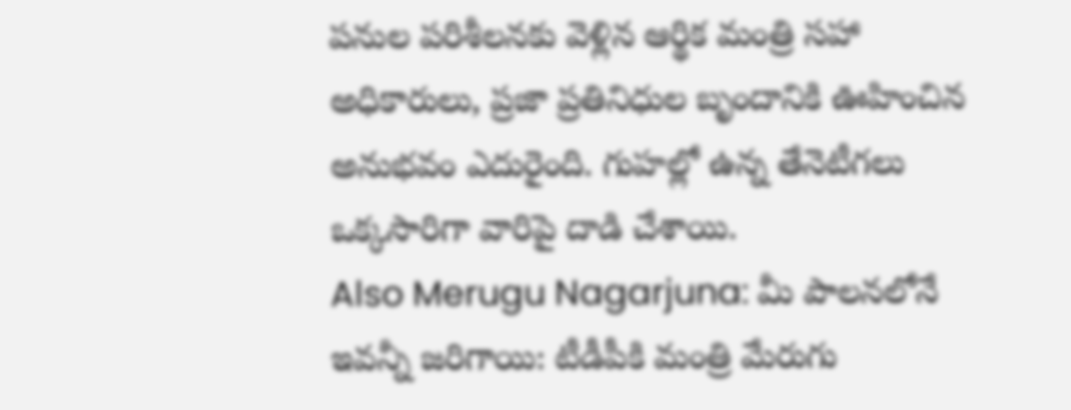పనుల పరిశీలనకు వెళ్లిన ఆర్థిక మంత్రి సహా అధికారులు, ప్రజా ప్రతినిధుల బృందానికి ఊహించిన అనుభవం ఎదురైంది. గుహల్లో ఉన్న తేనెటీగలు ఒక్కసారిగా వారిపై దాడి చేశాయి.
Also Merugu Nagarjuna: మీ పాలనలోనే ఇవన్నీ జరిగాయి: టీడీపీకి మంత్రి మేరుగు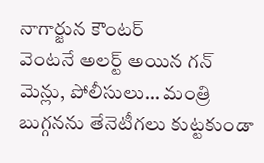నాగార్జున కౌంటర్
వెంటనే అలర్ట్ అయిన గన్ మెన్లు, పోలీసులు… మంత్రి బుగ్గనను తేనెటీగలు కుట్టకుండా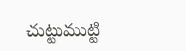చుట్టుముట్టి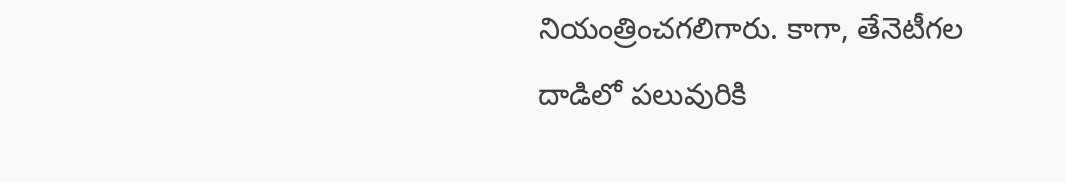నియంత్రించగలిగారు. కాగా, తేనెటీగల దాడిలో పలువురికి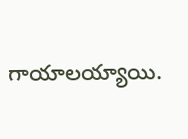గాయాలయ్యాయి.